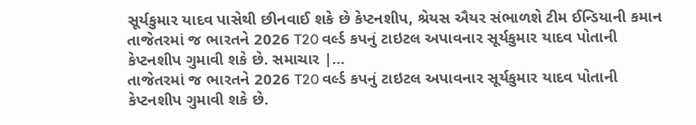સૂર્યકુમાર યાદવ પાસેથી છીનવાઈ શકે છે કેપ્ટનશીપ, શ્રેયસ ઐયર સંભાળશે ટીમ ઈન્ડિયાની કમાન
તાજેતરમાં જ ભારતને 2026 T20 વર્લ્ડ કપનું ટાઇટલ અપાવનાર સૂર્યકુમાર યાદવ પોતાની કેપ્ટનશીપ ગુમાવી શકે છે. સમાચાર |…
તાજેતરમાં જ ભારતને 2026 T20 વર્લ્ડ કપનું ટાઇટલ અપાવનાર સૂર્યકુમાર યાદવ પોતાની કેપ્ટનશીપ ગુમાવી શકે છે.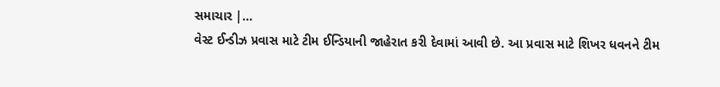સમાચાર |…
વેસ્ટ ઈન્ડીઝ પ્રવાસ માટે ટીમ ઈન્ડિયાની જાહેરાત કરી દેવામાં આવી છે. આ પ્રવાસ માટે શિખર ધવનને ટીમ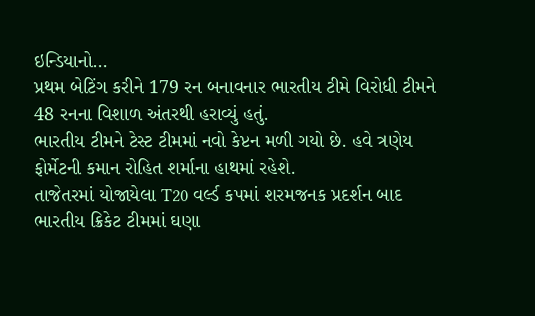ઇન્ડિયાનો…
પ્રથમ બેટિંગ કરીને 179 રન બનાવનાર ભારતીય ટીમે વિરોધી ટીમને 48 રનના વિશાળ અંતરથી હરાવ્યું હતું.
ભારતીય ટીમને ટેસ્ટ ટીમમાં નવો કેપ્ટન મળી ગયો છે. હવે ત્રણેય ફોર્મેટની કમાન રોહિત શર્માના હાથમાં રહેશે.
તાજેતરમાં યોજાયેલા T20 વર્લ્ડ કપમાં શરમજનક પ્રદર્શન બાદ ભારતીય ક્રિકેટ ટીમમાં ઘણા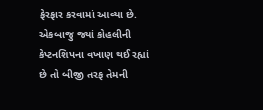ફેરફાર કરવામાં આવ્યા છે.
એકબાજુ જ્યાં કોહલીની કેપ્ટનશિપના વખાણ થઈ રહ્યાં છે તો બીજી તરફ તેમની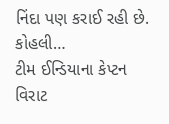નિંદા પણ કરાઈ રહી છે. કોહલી…
ટીમ ઈન્ડિયાના કેપ્ટન વિરાટ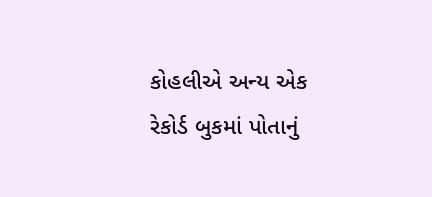કોહલીએ અન્ય એક રેકોર્ડ બુકમાં પોતાનું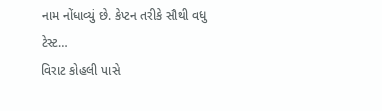નામ નોંધાવ્યું છે. કેપ્ટન તરીકે સૌથી વધુ ટેસ્ટ…
વિરાટ કોહલી પાસે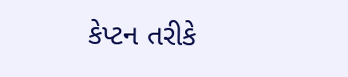કેપ્ટન તરીકે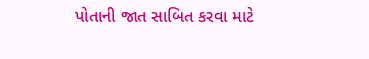પોતાની જાત સાબિત કરવા માટે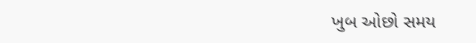ખુબ ઓછો સમય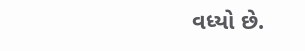વધ્યો છે.